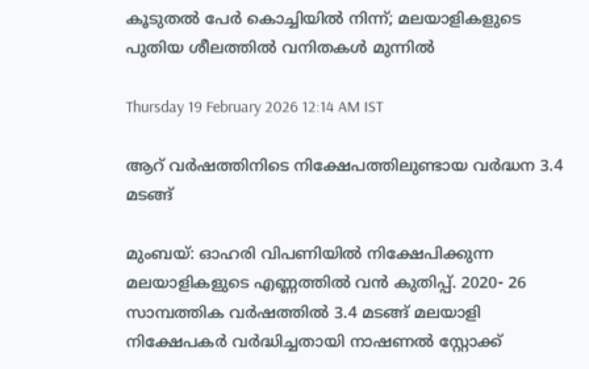കൂടുതല്‍ പേര്‍ കൊച്ചിയില്‍ നിന്ന്; മലയാളികളുടെ പുതിയ ശീലത്തില്‍ വനിതകള്‍ മുന്നില്‍

Thursday 19 February 2026 12:14 AM IST

ആറ് വര്‍ഷത്തിനിടെ നിക്ഷേപത്തിലുണ്ടായ വര്‍ദ്ധന 3.4 മടങ്ങ്

മുംബയ്: ഓഹരി വിപണിയില്‍ നിക്ഷേപിക്കുന്ന മലയാളികളുടെ എണ്ണത്തില്‍ വന്‍ കുതിപ്പ്. 2020- 26 സാമ്പത്തിക വര്‍ഷത്തില്‍ 3.4 മടങ്ങ് മലയാളി നിക്ഷേപകര്‍ വര്‍ദ്ധിച്ചതായി നാഷണല്‍ സ്റ്റോക്ക്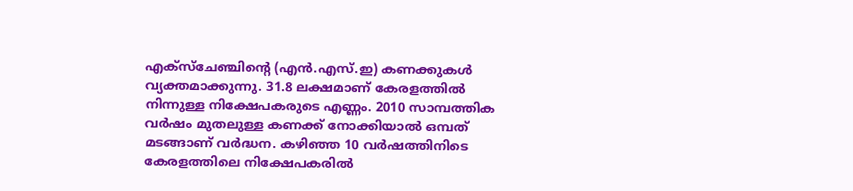എക്‌സ്‌ചേഞ്ചിന്റെ (എന്‍.എസ്.ഇ) കണക്കുകള്‍ വ്യക്തമാക്കുന്നു. 31.8 ലക്ഷമാണ് കേരളത്തില്‍ നിന്നുള്ള നിക്ഷേപകരുടെ എണ്ണം. 2010 സാമ്പത്തിക വര്‍ഷം മുതലുള്ള കണക്ക് നോക്കിയാല്‍ ഒമ്പത് മടങ്ങാണ് വര്‍ദ്ധന. കഴിഞ്ഞ 10 വര്‍ഷത്തിനിടെ കേരളത്തിലെ നിക്ഷേപകരില്‍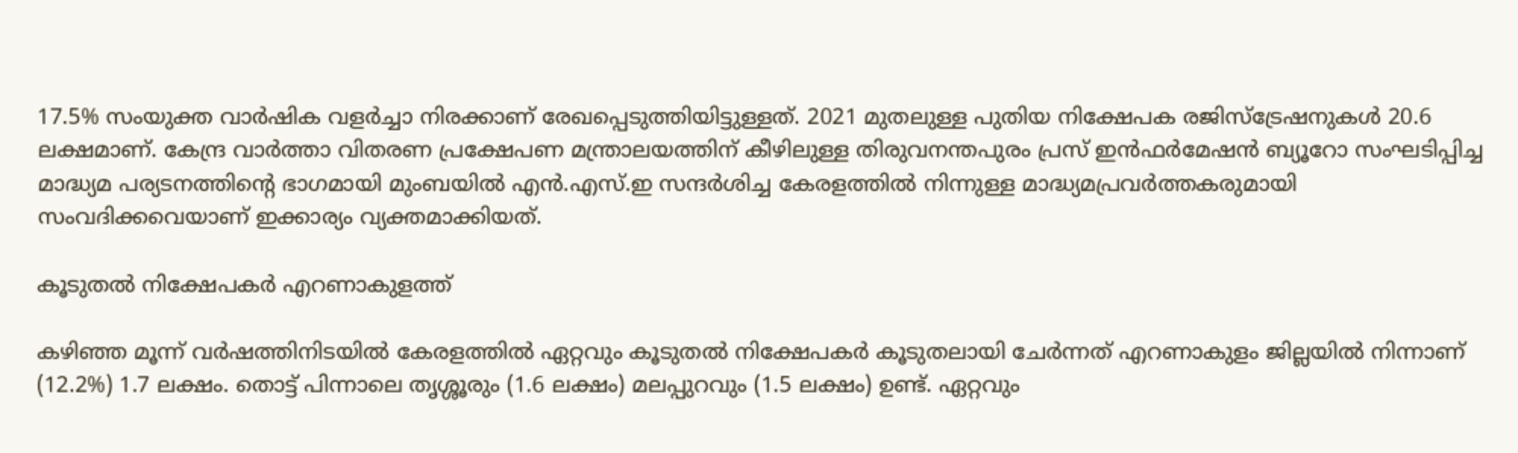17.5% സംയുക്ത വാര്‍ഷിക വളര്‍ച്ചാ നിരക്കാണ് രേഖപ്പെടുത്തിയിട്ടുള്ളത്. 2021 മുതലുള്ള പുതിയ നിക്ഷേപക രജിസ്‌ട്രേഷനുകള്‍ 20.6 ലക്ഷമാണ്. കേന്ദ്ര വാര്‍ത്താ വിതരണ പ്രക്ഷേപണ മന്ത്രാലയത്തിന് കീഴിലുള്ള തിരുവനന്തപുരം പ്രസ് ഇന്‍ഫര്‍മേഷന്‍ ബ്യൂറോ സംഘടിപ്പിച്ച മാദ്ധ്യമ പര്യടനത്തിന്റെ ഭാഗമായി മുംബയില്‍ എന്‍.എസ്.ഇ സന്ദര്‍ശിച്ച കേരളത്തില്‍ നിന്നുള്ള മാദ്ധ്യമപ്രവര്‍ത്തകരുമായി സംവദിക്കവെയാണ് ഇക്കാര്യം വ്യക്തമാക്കിയത്.

കൂടുതല്‍ നിക്ഷേപകര്‍ എറണാകുളത്ത്

കഴിഞ്ഞ മൂന്ന് വര്‍ഷത്തിനിടയില്‍ കേരളത്തില്‍ ഏറ്റവും കൂടുതല്‍ നിക്ഷേപകര്‍ കൂടുതലായി ചേര്‍ന്നത് എറണാകുളം ജില്ലയില്‍ നിന്നാണ് (12.2%) 1.7 ലക്ഷം. തൊട്ട് പിന്നാലെ തൃശ്ശൂരും (1.6 ലക്ഷം) മലപ്പുറവും (1.5 ലക്ഷം) ഉണ്ട്. ഏറ്റവും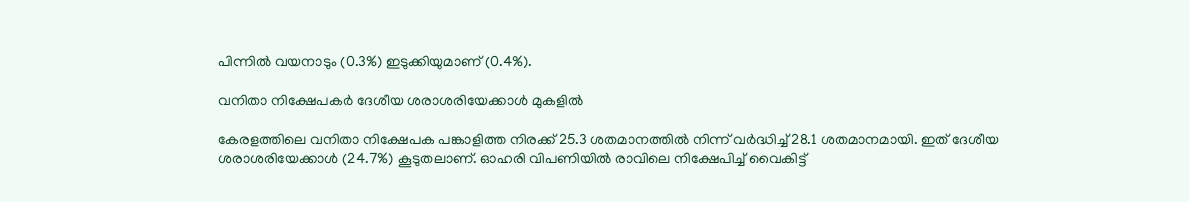പിന്നില്‍ വയനാടും (0.3%) ഇടുക്കിയുമാണ് (0.4%).

വനിതാ നിക്ഷേപകര്‍ ദേശീയ ശരാശരിയേക്കാള്‍ മുകളില്‍

കേരളത്തിലെ വനിതാ നിക്ഷേപക പങ്കാളിത്ത നിരക്ക് 25.3 ശതമാനത്തില്‍ നിന്ന് വര്‍ദ്ധിച്ച് 28.1 ശതമാനമായി. ഇത് ദേശീയ ശരാശരിയേക്കാള്‍ (24.7%) കൂടുതലാണ്. ഓഹരി വിപണിയില്‍ രാവിലെ നിക്ഷേപിച്ച് വൈകിട്ട്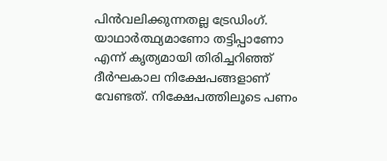പിന്‍വലിക്കുന്നതല്ല ട്രേഡിംഗ്. യാഥാര്‍ത്ഥ്യമാണോ തട്ടിപ്പാണോ എന്ന് കൃത്യമായി തിരിച്ചറിഞ്ഞ് ദീര്‍ഘകാല നിക്ഷേപങ്ങളാണ് വേണ്ടത്. നിക്ഷേപത്തിലൂടെ പണം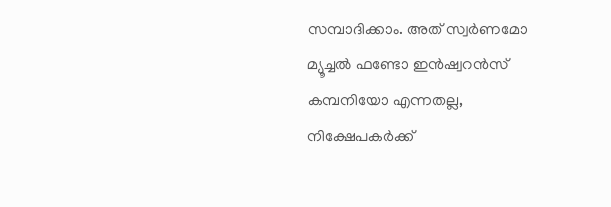സമ്പാദിക്കാം. അത് സ്വര്‍ണമോ മ്യൂച്ചല്‍ ഫണ്ടോ ഇന്‍ഷ്വറന്‍സ് കമ്പനിയോ എന്നതല്ല, നിക്ഷേപകര്‍ക്ക്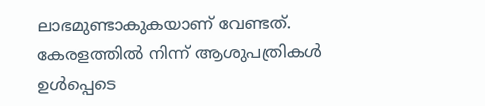ലാഭമുണ്ടാകുകയാണ് വേണ്ടത്. കേരളത്തില്‍ നിന്ന് ആശുപത്രികള്‍ ഉള്‍പ്പെടെ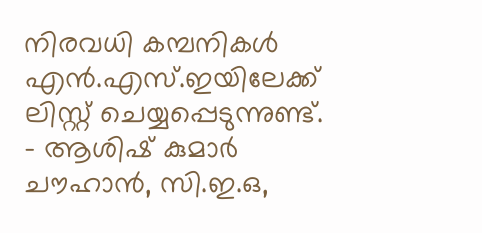നിരവധി കമ്പനികള്‍ എന്‍.എസ്.ഇയിലേക്ക് ലിസ്റ്റ് ചെയ്യപ്പെടുന്നുണ്ട്. - ആശിഷ് കുമാര്‍ ചൗഹാന്‍, സി.ഇ.ഒ,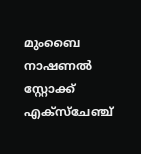മുംബൈ നാഷണല്‍ സ്റ്റോക്ക് എക്‌സ്‌ചേഞ്ച്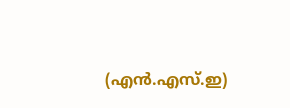(എന്‍.എസ്.ഇ)